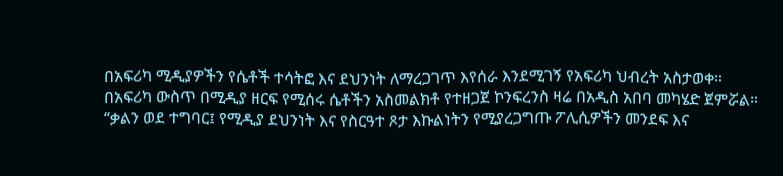በአፍሪካ ሚዲያዎችን የሴቶች ተሳትፎ እና ደህንነት ለማረጋገጥ እየሰራ እንደሚገኝ የአፍሪካ ህብረት አስታወቀ።
በአፍሪካ ውስጥ በሚዲያ ዘርፍ የሚሰሩ ሴቶችን አስመልክቶ የተዘጋጀ ኮንፍረንስ ዛሬ በአዲስ አበባ መካሄድ ጀምሯል።
“ቃልን ወደ ተግባር፤ የሚዲያ ደህንነት እና የስርዓተ ጾታ እኩልነትን የሚያረጋግጡ ፖሊሲዎችን መንደፍ እና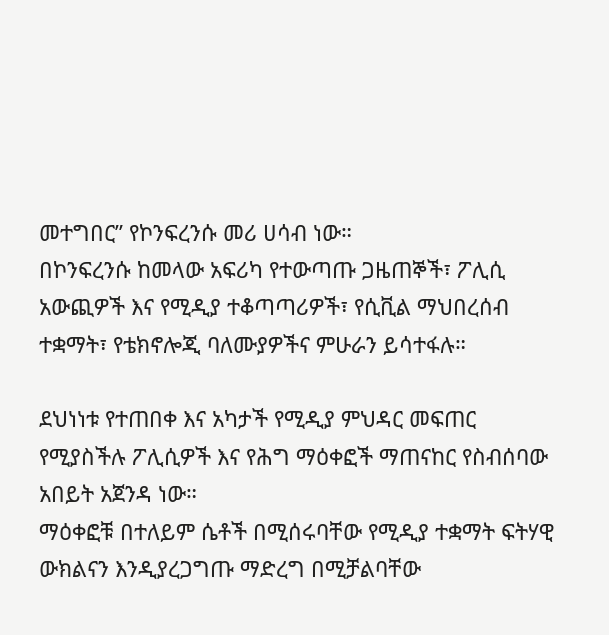መተግበር” የኮንፍረንሱ መሪ ሀሳብ ነው።
በኮንፍረንሱ ከመላው አፍሪካ የተውጣጡ ጋዜጠኞች፣ ፖሊሲ አውጪዎች እና የሚዲያ ተቆጣጣሪዎች፣ የሲቪል ማህበረሰብ ተቋማት፣ የቴክኖሎጂ ባለሙያዎችና ምሁራን ይሳተፋሉ።

ደህነነቱ የተጠበቀ እና አካታች የሚዲያ ምህዳር መፍጠር የሚያስችሉ ፖሊሲዎች እና የሕግ ማዕቀፎች ማጠናከር የስብሰባው አበይት አጀንዳ ነው።
ማዕቀፎቹ በተለይም ሴቶች በሚሰሩባቸው የሚዲያ ተቋማት ፍትሃዊ ውክልናን እንዲያረጋግጡ ማድረግ በሚቻልባቸው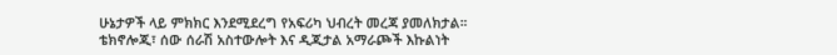ሁኔታዎች ላይ ምክክር እንደሚደረግ የአፍሪካ ህብረት መረጃ ያመለክታል።
ቴክኖሎጂ፣ ሰው ሰራሽ አስተውሎት እና ዲጂታል አማራጮች እኩልነት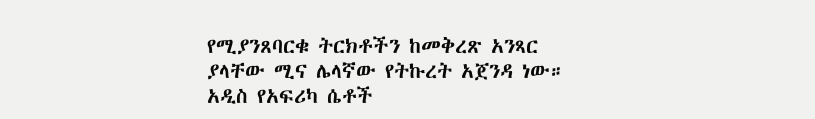የሚያንጸባርቁ ትርክቶችን ከመቅረጽ አንጻር ያላቸው ሚና ሌላኛው የትኩረት አጀንዳ ነው።
አዲስ የአፍሪካ ሴቶች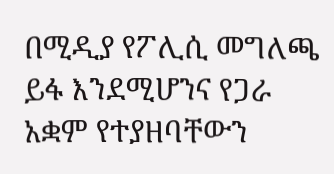በሚዲያ የፖሊሲ መግለጫ ይፋ እንደሚሆንና የጋራ አቋም የተያዘባቸውን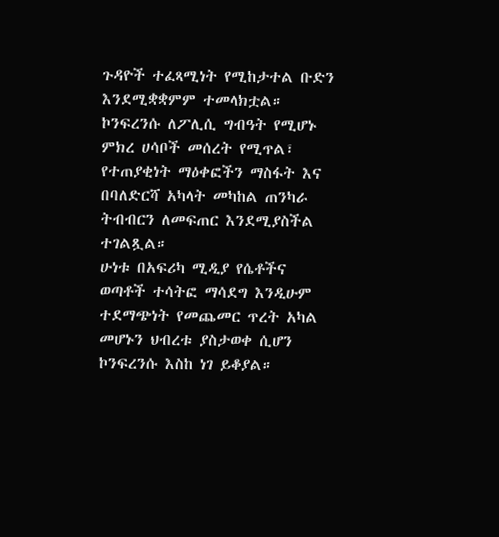ጉዳዮች ተፈጻሚነት የሚከታተል ቡድን እንደሚቋቋምም ተመላክቷል።
ኮንፍረንሱ ለፖሊሲ ግብዓት የሚሆኑ ምክረ ሀሳቦች መሰረት የሚጥል፣ የተጠያቂነት ማዕቀፎችን ማስፋት እና በባለድርሻ አካላት መካከል ጠንካራ ትብብርን ለመፍጠር እንደሚያስችል ተገልጿል።
ሁነቱ በአፍሪካ ሚዲያ የሴቶችና ወጣቶች ተሳትፎ ማሳደግ እንዲሁም ተደማጭነት የመጨመር ጥረት አካል መሆኑን ህብረቱ ያስታወቀ ሲሆን ኮንፍረንሱ እስከ ነገ ይቆያል።